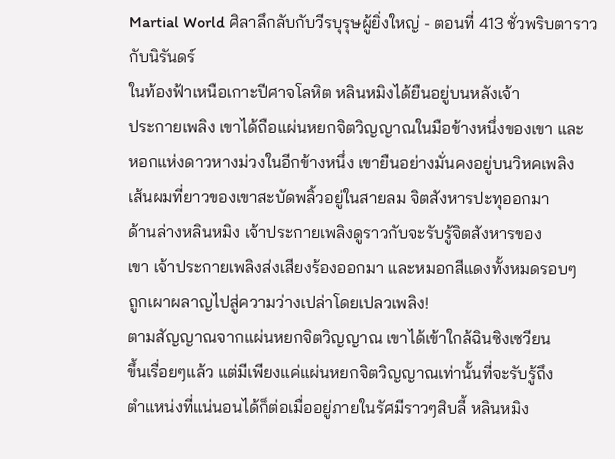Martial World ศิลาลึกลับกับวีรบุรุษผู้ยิ่งใหญ่ - ตอนที่ 413 ชั่วพริบตาราวกับนิรันดร์
ในท้องฟ้าเหนือเกาะปีศาจโลหิต หลินหมิงได้ยืนอยู่บนหลังเจ้า
ประกายเพลิง เขาได้ถือแผ่นหยกจิตวิญญาณในมือข้างหนึ่งของเขา และ
หอกแห่งดาวหางม่วงในอีกข้างหนึ่ง เขายืนอย่างมั่นคงอยู่บนวิหคเพลิง
เส้นผมที่ยาวของเขาสะบัดพลิ้วอยู่ในสายลม จิตสังหารปะทุออกมา
ด้านล่างหลินหมิง เจ้าประกายเพลิงดูราวกับจะรับรู้จิตสังหารของ
เขา เจ้าประกายเพลิงส่งเสียงร้องออกมา และหมอกสีแดงทั้งหมดรอบๆ
ถูกเผาผลาญไปสู่ความว่างเปล่าโดยเปลวเพลิง!
ตามสัญญาณจากแผ่นหยกจิตวิญญาณ เขาได้เข้าใกล้ฉินซิงเซวียน
ขึ้นเรื่อยๆแล้ว แต่มีเพียงแค่แผ่นหยกจิตวิญญาณเท่านั้นที่จะรับรู้ถึง
ตำแหน่งที่แน่นอนได้ก็ต่อเมื่ออยู่ภายในรัศมีราวๆสิบลี้ หลินหมิง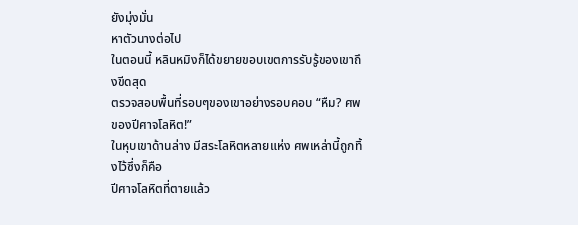ยังมุ่งมั่น
หาตัวนางต่อไป
ในตอนนี้ หลินหมิงก็ได้ขยายขอบเขตการรับรู้ของเขาถึงขีดสุด
ตรวจสอบพื้นที่รอบๆของเขาอย่างรอบคอบ “หืม? ศพของปีศาจโลหิต!”
ในหุบเขาด้านล่าง มีสระโลหิตหลายแห่ง ศพเหล่านี้ถูกทิ้งไว้ซึ่งก็คือ
ปีศาจโลหิตที่ตายแล้ว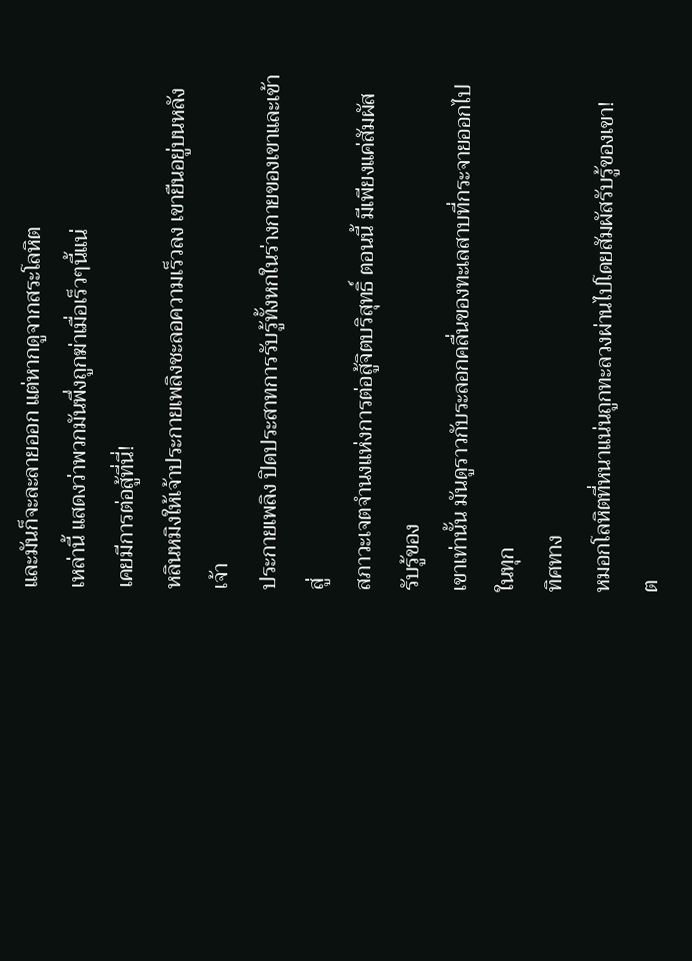และมันก็จะละลายออก แต่หากดูจากสระโลหิต
เหล่านี้ แสดงว่าพวกมันพึ่งถูกฆ่าเมื่อเร็วๆนี้แน่
เคยมีการต่อสู้ที่นี่!
หลินหมิงให้เจ้าประกายเพลิงชะลอความเร็วลง เขายืนอยู่บนหลังเจ้า
ประกายเพลิง ปิดประสาทการรับรู้ทั้งหกในร่างกายของเขาและเข้าสู่
สภาวะเจตจำนงแห่งการต่อสู้จิตบริสุทธิ์ ตอนนี้ มีเพียงแค่สัมผัสรับรู้ของ
เขาเท่านั้น มันดูราวกับระลอกคลื่นของทะเลสาบที่กระจายออกไปในทุก
ทิศทาง
หมอกโลหิตที่หนาแน่นถูกทะลวงผ่านไปโดยสัมผัสรับรู้ของเขา!
ต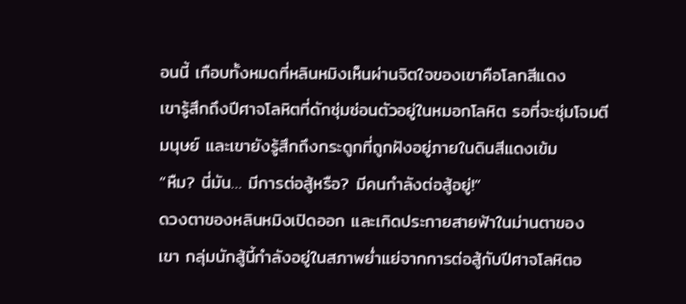อนนี้ เกือบทั้งหมดที่หลินหมิงเห็นผ่านจิตใจของเขาคือโลกสีแดง
เขารู้สึกถึงปีศาจโลหิตที่ดักซุ่มซ่อนตัวอยู่ในหมอกโลหิต รอที่จะซุ่มโจมตี
มนุษย์ และเขายังรู้สึกถึงกระดูกที่ถูกฝังอยู่ภายในดินสีแดงเข้ม
“หืม? นี่มัน… มีการต่อสู้หรือ? มีคนกำลังต่อสู้อยู่!”
ดวงตาของหลินหมิงเปิดออก และเกิดประกายสายฟ้าในม่านตาของ
เขา กลุ่มนักสู้นี้กำลังอยู่ในสภาพย่ำแย่จากการต่อสู้กับปีศาจโลหิตอ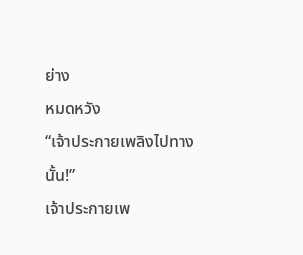ย่าง
หมดหวัง
“เจ้าประกายเพลิงไปทางนั้น!”
เจ้าประกายเพ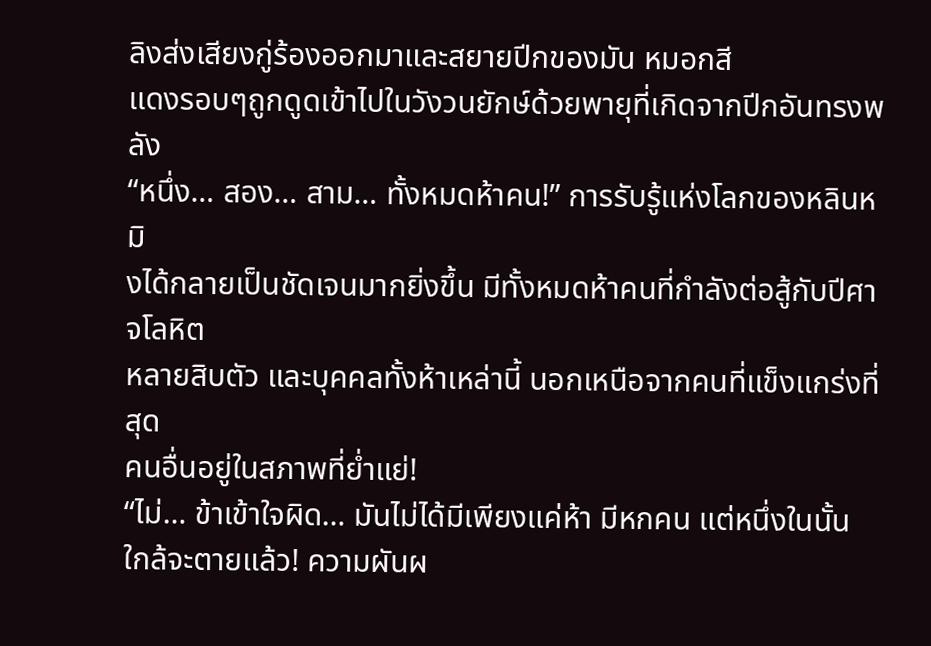ลิงส่งเสียงกู่ร้องออกมาและสยายปีกของมัน หมอกสี
แดงรอบๆถูกดูดเข้าไปในวังวนยักษ์ด้วยพายุที่เกิดจากปีกอันทรงพลัง
“หนึ่ง… สอง… สาม… ทั้งหมดห้าคน!” การรับรู้แห่งโลกของหลินหมิ
งได้กลายเป็นชัดเจนมากยิ่งขึ้น มีทั้งหมดห้าคนที่กำลังต่อสู้กับปีศาจโลหิต
หลายสิบตัว และบุคคลทั้งห้าเหล่านี้ นอกเหนือจากคนที่แข็งแกร่งที่สุด
คนอื่นอยู่ในสภาพที่ย่ำแย่!
“ไม่… ข้าเข้าใจผิด… มันไม่ได้มีเพียงแค่ห้า มีหกคน แต่หนึ่งในนั้น
ใกล้จะตายแล้ว! ความผันผ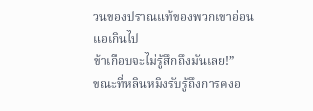วนของปราณแท้ของพวกเขาอ่อนแอเกินไป
ข้าเกือบจะไม่รู้สึกถึงมันเลย!”
ขณะที่หลินหมิงรับรู้ถึงการคงอ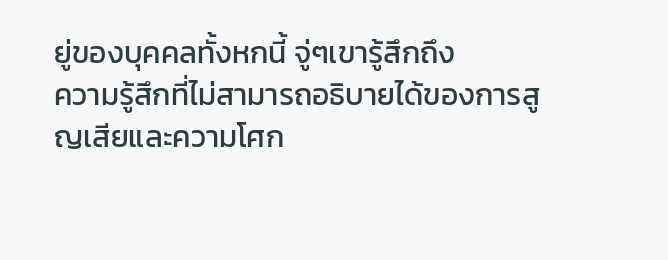ยู่ของบุคคลทั้งหกนี้ จู่ๆเขารู้สึกถึง
ความรู้สึกที่ไม่สามารถอธิบายได้ของการสูญเสียและความโศก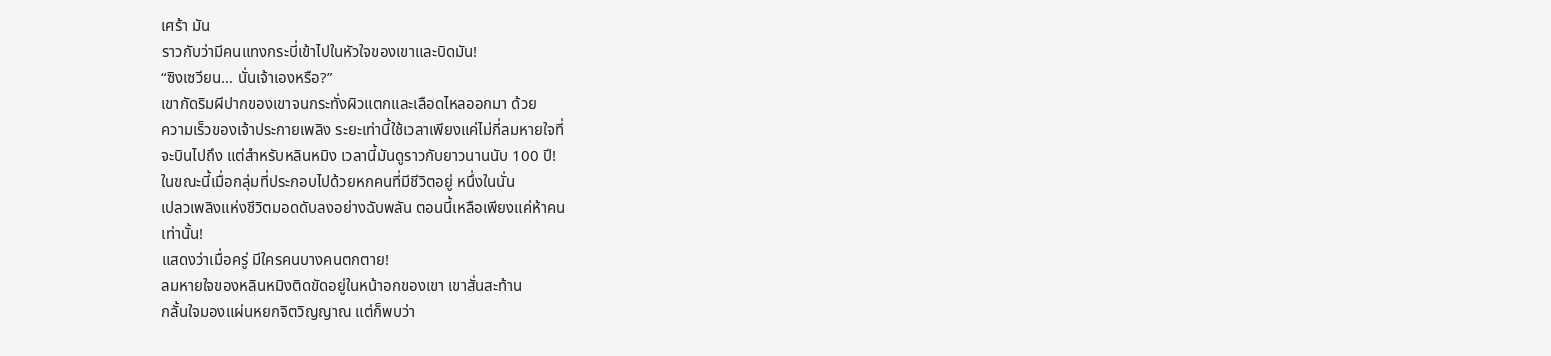เศร้า มัน
ราวกับว่ามีคนแทงกระบี่เข้าไปในหัวใจของเขาและบิดมัน!
“ซิงเซวียน… นั่นเจ้าเองหรือ?”
เขากัดริมผีปากของเขาจนกระทั่งผิวแตกและเลือดไหลออกมา ด้วย
ความเร็วของเจ้าประกายเพลิง ระยะเท่านี้ใช้เวลาเพียงแค่ไม่กี่ลมหายใจที่
จะบินไปถึง แต่สำหรับหลินหมิง เวลานี้มันดูราวกับยาวนานนับ 100 ปี!
ในขณะนี้เมื่อกลุ่มที่ประกอบไปด้วยหกคนที่มีชีวิตอยู่ หนึ่งในนั่น
เปลวเพลิงแห่งชีวิตมอดดับลงอย่างฉับพลัน ตอนนี้เหลือเพียงแค่ห้าคน
เท่านั้น!
แสดงว่าเมื่อครู่ มีใครคนบางคนตกตาย!
ลมหายใจของหลินหมิงติดขัดอยู่ในหน้าอกของเขา เขาสั่นสะท้าน
กลั้นใจมองแผ่นหยกจิตวิญญาณ แต่ก็พบว่า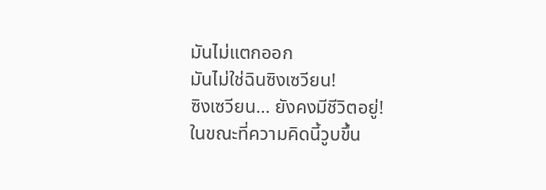มันไม่แตกออก
มันไม่ใช่ฉินซิงเซวียน!
ซิงเซวียน… ยังคงมีชีวิตอยู่!
ในขณะที่ความคิดนี้วูบขึ้น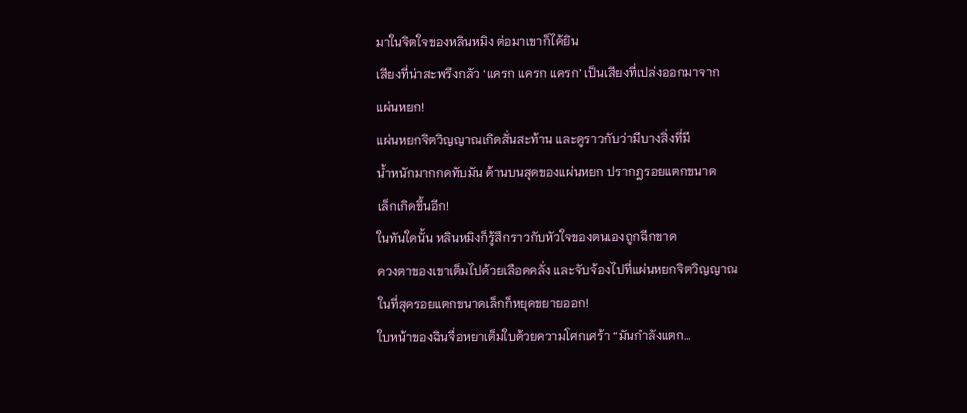มาในจิตใจของหลินหมิง ต่อมาเขาก็ได้ยิน
เสียงที่น่าสะพรึงกลัว ‘แครก แครก แครก’ เป็นเสียงที่เปล่งออกมาจาก
แผ่นหยก!
แผ่นหยกจิตวิญญาณเกิดสั่นสะท้าน และดูราวกับว่ามีบางสิ่งที่มี
น้ำหนักมากกดทับมัน ด้านบนสุดของแผ่นหยก ปรากฎรอยแตกขนาด
เล็กเกิดขึ้นอีก!
ในทันใดนั้น หลินหมิงก็รู้สึกราวกับหัวใจของตนเองถูกฉีกขาด
ดวงตาของเขาเต็มไปด้วยเลือดคลั่ง และจับจ้องไปที่แผ่นหยกจิตวิญญาณ
ในที่สุดรอยแตกขนาดเล็กก็หยุดขยายออก!
ใบหน้าของฉินจื่อหยาเต็มใบด้วยความโศกเศร้า “มันกำลังแตก…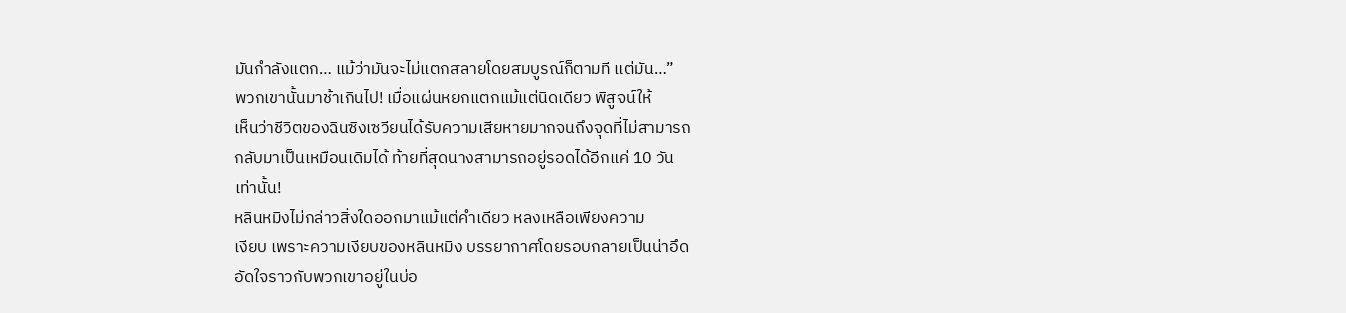มันกำลังแตก… แม้ว่ามันจะไม่แตกสลายโดยสมบูรณ์ก็ตามที แต่มัน…”
พวกเขานั้นมาช้าเกินไป! เมื่อแผ่นหยกแตกแม้แต่นิดเดียว พิสูจน์ให้
เห็นว่าชีวิตของฉินซิงเซวียนได้รับความเสียหายมากจนถึงจุดที่ไม่สามารถ
กลับมาเป็นเหมือนเดิมได้ ท้ายที่สุดนางสามารถอยู่รอดได้อีกแค่ 10 วัน
เท่านั้น!
หลินหมิงไม่กล่าวสิ่งใดออกมาแม้แต่คำเดียว หลงเหลือเพียงความ
เงียบ เพราะความเงียบของหลินหมิง บรรยากาศโดยรอบกลายเป็นน่าอึด
อัดใจราวกับพวกเขาอยู่ในบ่อ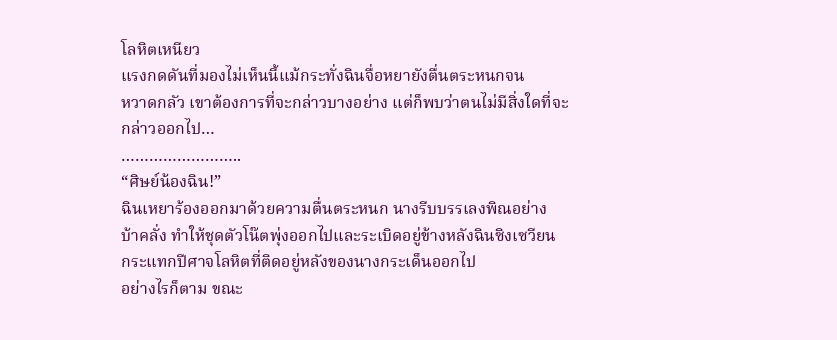โลหิตเหนียว
แรงกดดันที่มองไม่เห็นนี้แม้กระทั่งฉินจื่อหยายังตื่นตระหนกจน
หวาดกลัว เขาต้องการที่จะกล่าวบางอย่าง แต่ก็พบว่าตนไม่มีสิ่งใดที่จะ
กล่าวออกไป…
……………………..
“ศิษย์น้องฉิน!”
ฉินเหยาร้องออกมาด้วยความตื่นตระหนก นางรีบบรรเลงพิณอย่าง
บ้าคลั่ง ทำให้ชุดตัวโน๊ตพุ่งออกไปและระเบิดอยู่ข้างหลังฉินซิงเซวียน
กระแทกปีศาจโลหิตที่ติดอยู่หลังของนางกระเด็นออกไป
อย่างไรก็ตาม ขณะ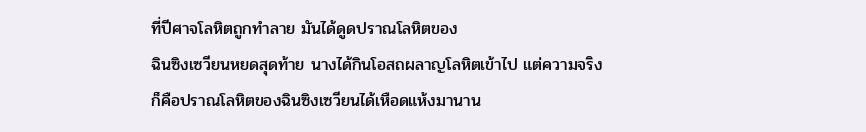ที่ปีศาจโลหิตถูกทำลาย มันได้ดูดปราณโลหิตของ
ฉินซิงเซวียนหยดสุดท้าย นางได้กินโอสถผลาญโลหิตเข้าไป แต่ความจริง
ก็คือปราณโลหิตของฉินซิงเซวียนได้เหือดแห้งมานาน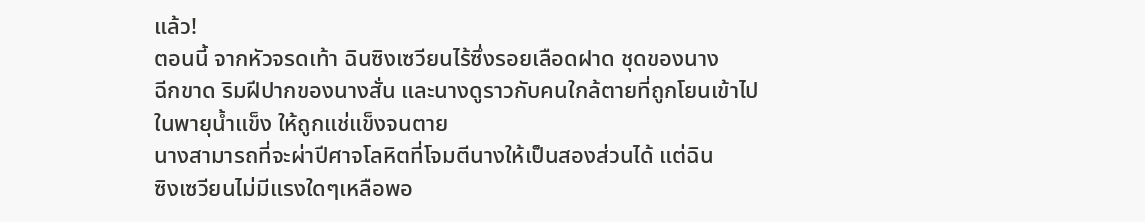แล้ว!
ตอนนี้ จากหัวจรดเท้า ฉินซิงเซวียนไร้ซึ่งรอยเลือดฝาด ชุดของนาง
ฉีกขาด ริมฝีปากของนางสั่น และนางดูราวกับคนใกล้ตายที่ถูกโยนเข้าไป
ในพายุน้ำแข็ง ให้ถูกแช่แข็งจนตาย
นางสามารถที่จะผ่าปีศาจโลหิตที่โจมตีนางให้เป็นสองส่วนได้ แต่ฉิน
ซิงเซวียนไม่มีแรงใดๆเหลือพอ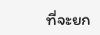ที่จะยก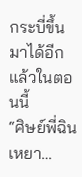กระบี่ขึ้นมาได้อีกแล้วในตอนนี้
“ศิษย์พี่ฉินเหยา…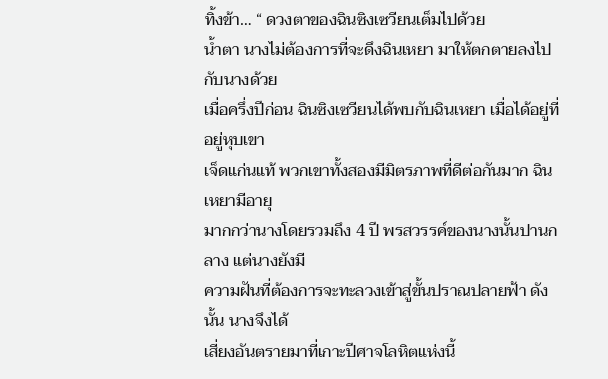ทิ้งข้า… “ ดวงตาของฉินซิงเซวียนเต็มไปด้วย
น้ำตา นางไม่ต้องการที่จะดึงฉินเหยา มาให้ตกตายลงไปกับนางด้วย
เมื่อครึ่งปีก่อน ฉินซิงเซวียนได้พบกับฉินเหยา เมื่อได้อยู่ที่อยู่หุบเขา
เจ็ดแก่นแท้ พวกเขาทั้งสองมีมิตรภาพที่ดีต่อกันมาก ฉินเหยามีอายุ
มากกว่านางโดยรวมถึง 4 ปี พรสวรรค์ของนางนั้นปานกลาง แต่นางยังมี
ความฝันที่ต้องการจะทะลวงเข้าสู่ขั้นปราณปลายฟ้า ดังนั้น นางจึงได้
เสี่ยงอันตรายมาที่เกาะปีศาจโลหิตแห่งนี้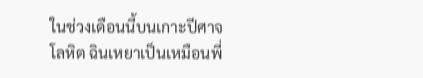ในช่วงเดือนนี้บนเกาะปีศาจโลหิต ฉินเหยาเป็นเหมือนพี่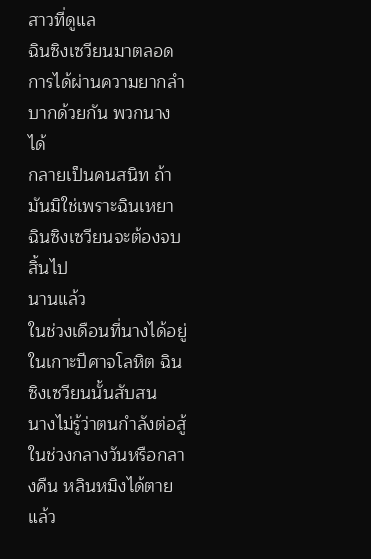สาวที่ดูแล
ฉินซิงเซวียนมาตลอด การได้ผ่านความยากลำบากด้วยกัน พวกนางได้
กลายเป็นคนสนิท ถ้ามันมิใช่เพราะฉินเหยา ฉินซิงเซวียนจะต้องจบสิ้นไป
นานแล้ว
ในช่วงเดือนที่นางได้อยู่ในเกาะปีศาจโลหิต ฉินซิงเซวียนนั้นสับสน
นางไม่รู้ว่าตนกำลังต่อสู้ในช่วงกลางวันหรือกลางคืน หลินหมิงได้ตายแล้ว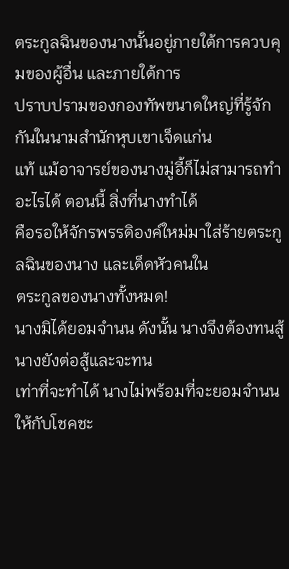ตระกูลฉินของนางนั้นอยู่ภายใต้การควบคุมของผู้อื่น และภายใต้การ
ปราบปรามของกองทัพขนาดใหญ่ที่รู้จักกันในนามสำนักหุบเขาเจ็ดแก่น
แท้ แม้อาจารย์ของนางมู่อี้ก็ไม่สามารถทำอะไรได้ ตอนนี้ สิ่งที่นางทำได้
คือรอให้จักรพรรดิองค์ใหม่มาใส่ร้ายตระกูลฉินของนาง และเด็ดหัวคนใน
ตระกูลของนางทั้งหมด!
นางมิได้ยอมจำนน ดังนั้น นางจึงต้องทนสู้ นางยังต่อสู้และจะทน
เท่าที่จะทำได้ นางไม่พร้อมที่จะยอมจำนนให้กับโชคชะ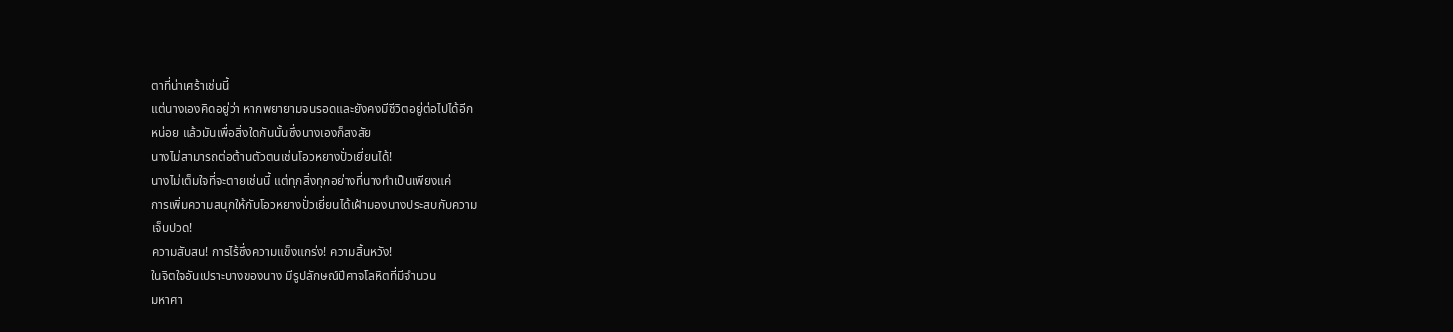ตาที่น่าเศร้าเช่นนี้
แต่นางเองคิดอยู่ว่า หากพยายามจนรอดและยังคงมีชีวิตอยู่ต่อไปได้อีก
หน่อย แล้วมันเพื่อสิ่งใดกันนั้นซึ่งนางเองก็สงสัย
นางไม่สามารถต่อต้านตัวตนเช่นโอวหยางปั่วเยี่ยนได้!
นางไม่เต็มใจที่จะตายเช่นนี้ แต่ทุกสิ่งทุกอย่างที่นางทำเป็นเพียงแค่
การเพิ่มความสนุกให้กับโอวหยางปั่วเยี่ยนได้เฝ้ามองนางประสบกับความ
เจ็บปวด!
ความสับสน! การไร้ซึ่งความแข็งแกร่ง! ความสิ้นหวัง!
ในจิตใจอันเปราะบางของนาง มีรูปลักษณ์ปีศาจโลหิตที่มีจำนวน
มหาศา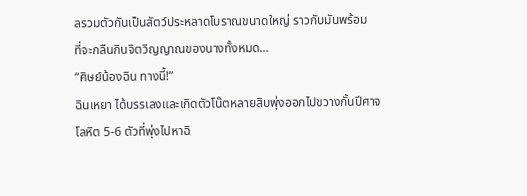ลรวมตัวกันเป็นสัตว์ประหลาดโบราณขนาดใหญ่ ราวกับมันพร้อม
ที่จะกลืนกินจิตวิญญาณของนางทั้งหมด…
“ศิษย์น้องฉิน ทางนี้!”
ฉินเหยา ได้บรรเลงและเกิดตัวโน๊ตหลายสิบพุ่งออกไปขวางกั้นปีศาจ
โลหิต 5-6 ตัวที่พุ่งไปหาฉิ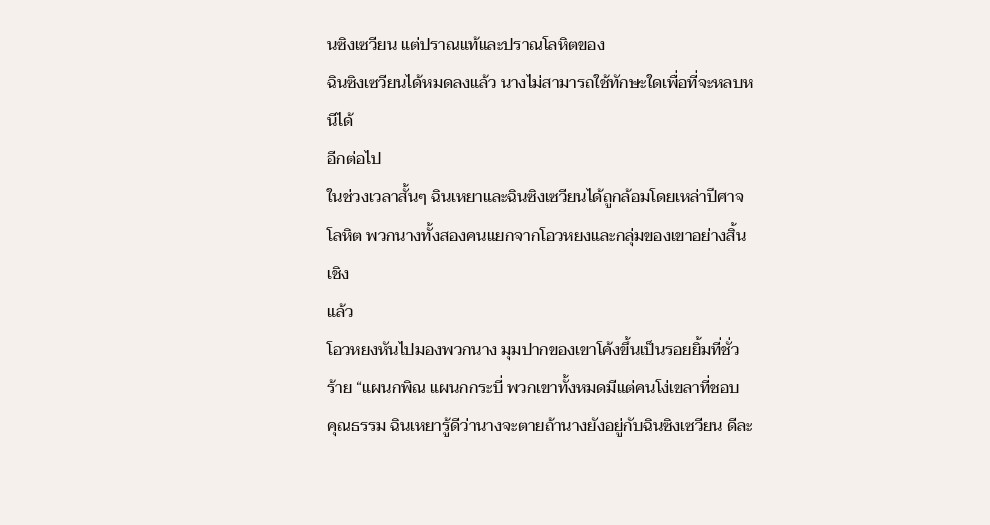นซิงเซวียน แต่ปราณแท้และปราณโลหิตของ
ฉินซิงเซวียนได้หมดลงแล้ว นางไม่สามารถใช้ทักษะใดเพื่อที่จะหลบหนีได้
อีกต่อไป
ในช่วงเวลาสั้นๆ ฉินเหยาและฉินซิงเซวียนได้ถูกล้อมโดยเหล่าปีศาจ
โลหิต พวกนางทั้งสองคนแยกจากโอวหยงและกลุ่มของเขาอย่างสิ้นเชิง
แล้ว
โอวหยงหันไปมองพวกนาง มุมปากของเขาโค้งขึ้นเป็นรอยยิ้มที่ชั่ว
ร้าย “แผนกพิณ แผนกกระบี่ พวกเขาทั้งหมดมีแต่คนโง่เขลาที่ชอบ
คุณธรรม ฉินเหยารู้ดีว่านางจะตายถ้านางยังอยู่กับฉินซิงเซวียน ดีละ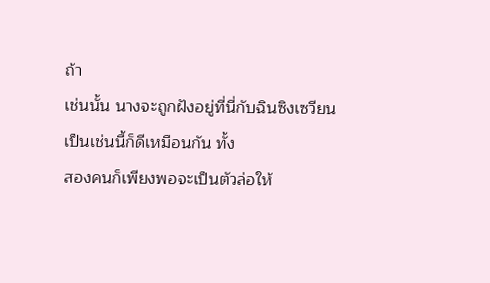ถ้า
เช่นนั้น นางจะถูกฝังอยู่ที่นี่กับฉินซิงเซวียน เป็นเช่นนี้ก็ดีเหมือนกัน ทั้ง
สองคนก็เพียงพอจะเป็นตัวล่อให้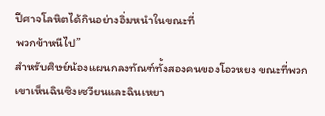ปีศาจโลหิตได้กินอย่างอิ่มหนำในขณะที่
พวกข้าหนีไป”
สำหรับศิษย์น้องแผนกลงทัณฑ์ทั้งสองคนของโอวหยง ขณะที่พวก
เขาเห็นฉินซิงเซวียนและฉินเหยา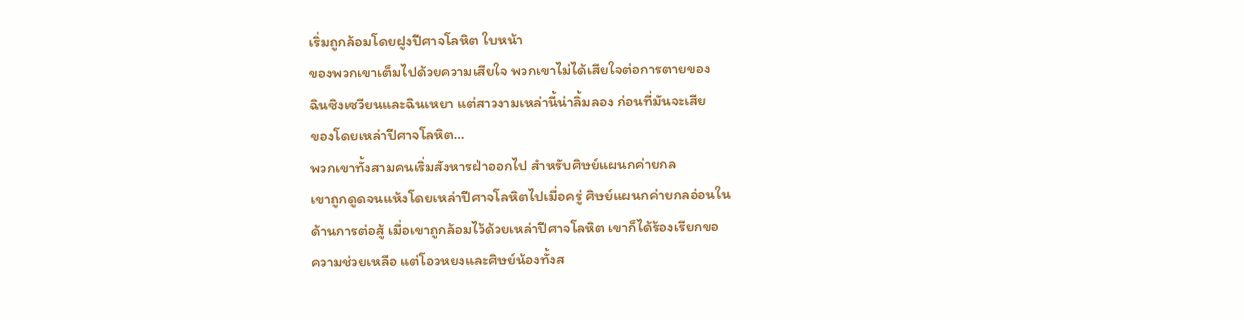เริ่มถูกล้อมโดยฝูงปีศาจโลหิต ใบหน้า
ของพวกเขาเต็มไปด้วยความเสียใจ พวกเขาไม่ได้เสียใจต่อการตายของ
ฉินซิงเซวียนและฉินเหยา แต่สาวงามเหล่านี้น่าลิ้มลอง ก่อนที่มันจะเสีย
ของโดยเหล่าปีศาจโลหิต…
พวกเขาทั้งสามคนเริ่มสังหารฝ่าออกไป สำหรับศิษย์แผนกค่ายกล
เขาถูกดูดจนแห้งโดยเหล่าปีศาจโลหิตไปเมื่อครู่ ศิษย์แผนกค่ายกลอ่อนใน
ด้านการต่อสู้ เมื่อเขาถูกล้อมไว้ด้วยเหล่าปีศาจโลหิต เขาก็ได้ร้องเรียกขอ
ความช่วยเหลือ แต่โอวหยงและศิษย์น้องทั้งส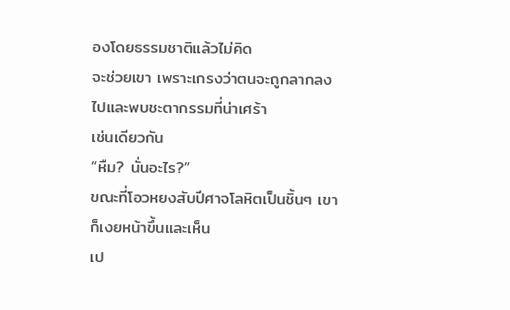องโดยธรรมชาติแล้วไม่คิด
จะช่วยเขา เพราะเกรงว่าตนจะถูกลากลงไปและพบชะตากรรมที่น่าเศร้า
เช่นเดียวกัน
“หืม? นั่นอะไร?”
ขณะที่โอวหยงสับปีศาจโลหิตเป็นชิ้นๆ เขาก็เงยหน้าขึ้นและเห็น
เป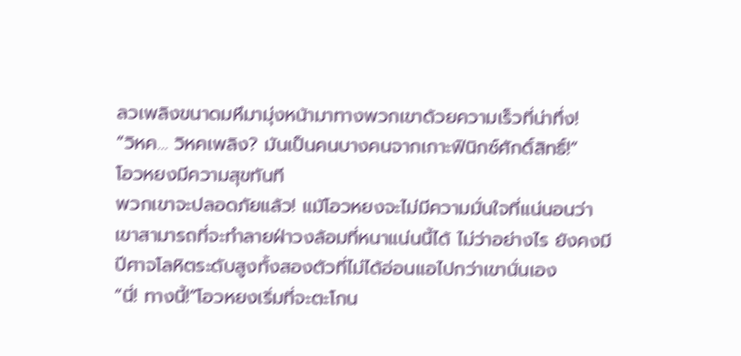ลวเพลิงขนาดมหึมามุ่งหน้ามาทางพวกเขาด้วยความเร็วที่น่าทึ่ง!
“วิหค… วิหคเพลิง? มันเป็นคนบางคนจากเกาะฟินิกซ์ศักดิ์สิทธิ์!”
โอวหยงมีความสุขทันที
พวกเขาจะปลอดภัยแล้ว! แม้โอวหยงจะไม่มีความมั่นใจที่แน่นอนว่า
เขาสามารถที่จะทำลายฝ่าวงล้อมที่หนาแน่นนี้ได้ ไม่ว่าอย่างไร ยังคงมี
ปีศาจโลหิตระดับสูงทั้งสองตัวที่ไม่ได้อ่อนแอไปกว่าเขานั่นเอง
“นี่! ทางนี้!”โอวหยงเริ่มที่จะตะโกน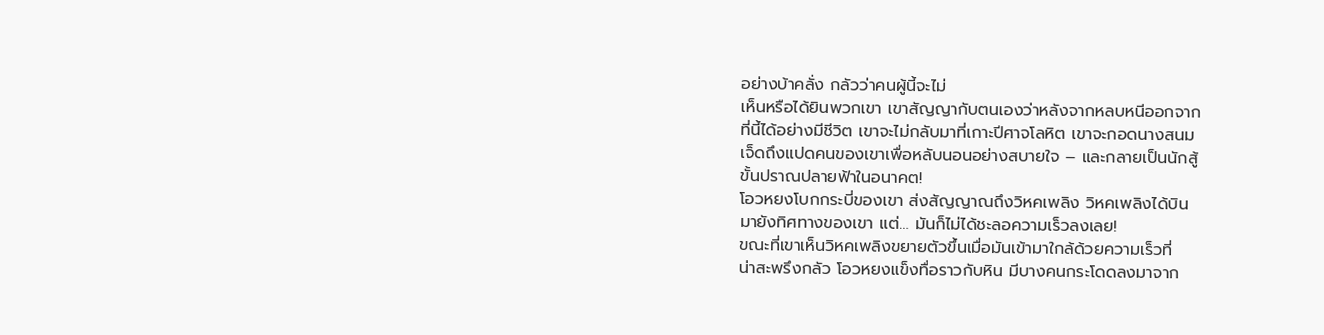อย่างบ้าคลั่ง กลัวว่าคนผู้นี้จะไม่
เห็นหรือได้ยินพวกเขา เขาสัญญากับตนเองว่าหลังจากหลบหนีออกจาก
ที่นี้ได้อย่างมีชีวิต เขาจะไม่กลับมาที่เกาะปีศาจโลหิต เขาจะกอดนางสนม
เจ็ดถึงแปดคนของเขาเพื่อหลับนอนอย่างสบายใจ – และกลายเป็นนักสู้
ขั้นปราณปลายฟ้าในอนาคต!
โอวหยงโบกกระบี่ของเขา ส่งสัญญาณถึงวิหคเพลิง วิหคเพลิงได้บิน
มายังทิศทางของเขา แต่… มันก็ไม่ได้ชะลอความเร็วลงเลย!
ขณะที่เขาเห็นวิหคเพลิงขยายตัวขึ้นเมื่อมันเข้ามาใกล้ด้วยความเร็วที่
น่าสะพรึงกลัว โอวหยงแข็งทื่อราวกับหิน มีบางคนกระโดดลงมาจาก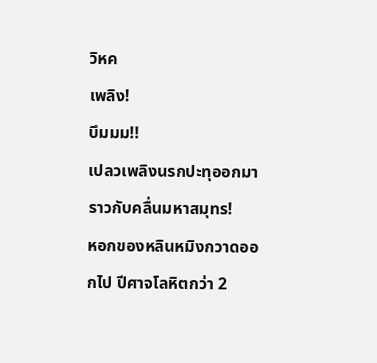วิหค
เพลิง!
บึมมม!!
เปลวเพลิงนรกปะทุออกมาราวกับคลื่นมหาสมุทร!
หอกของหลินหมิงกวาดออกไป ปีศาจโลหิตกว่า 2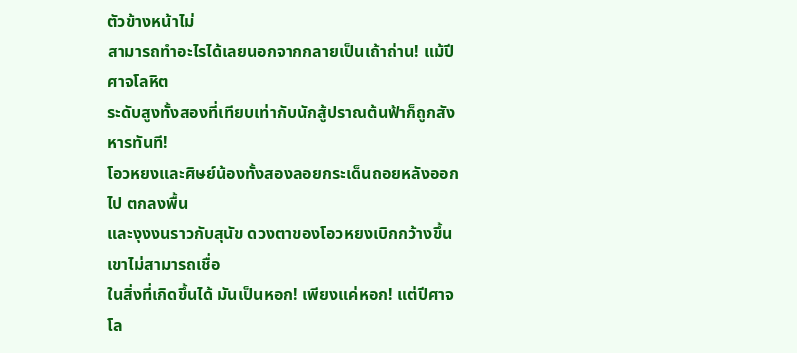ตัวข้างหน้าไม่
สามารถทำอะไรได้เลยนอกจากกลายเป็นเถ้าถ่าน! แม้ปีศาจโลหิต
ระดับสูงทั้งสองที่เทียบเท่ากับนักสู้ปราณต้นฟ้าก็ถูกสังหารทันที!
โอวหยงและศิษย์น้องทั้งสองลอยกระเด็นถอยหลังออกไป ตกลงพื้น
และงุงงนราวกับสุนัข ดวงตาของโอวหยงเบิกกว้างขึ้น เขาไม่สามารถเชื่อ
ในสิ่งที่เกิดขึ้นได้ มันเป็นหอก! เพียงแค่หอก! แต่ปีศาจโล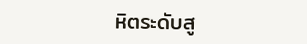หิตระดับสู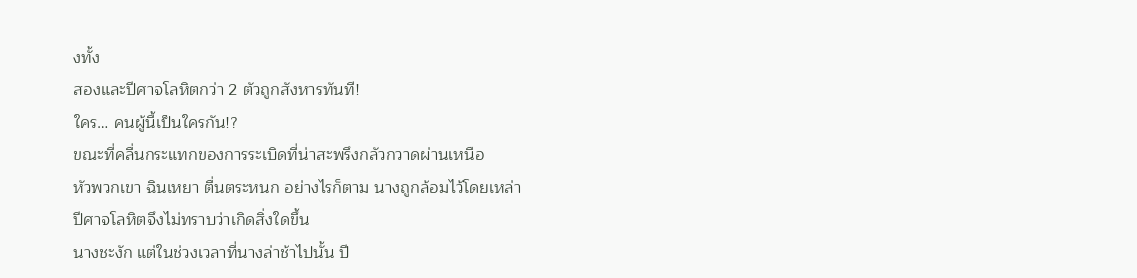งทั้ง
สองและปีศาจโลหิตกว่า 2 ตัวถูกสังหารทันที!
ใคร… คนผู้นี้เป็นใครกัน!?
ขณะที่คลื่นกระแทกของการระเบิดที่น่าสะพรึงกลัวกวาดผ่านเหนือ
หัวพวกเขา ฉินเหยา ตื่นตระหนก อย่างไรก็ตาม นางถูกล้อมไว้โดยเหล่า
ปีศาจโลหิตจึงไม่ทราบว่าเกิดสิ่งใดขึ้น
นางชะงัก แต่ในช่วงเวลาที่นางล่าช้าไปนั้น ปี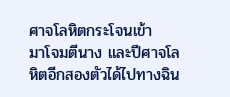ศาจโลหิตกระโจนเข้า
มาโจมตีนาง และปีศาจโลหิตอีกสองตัวได้ไปทางฉิน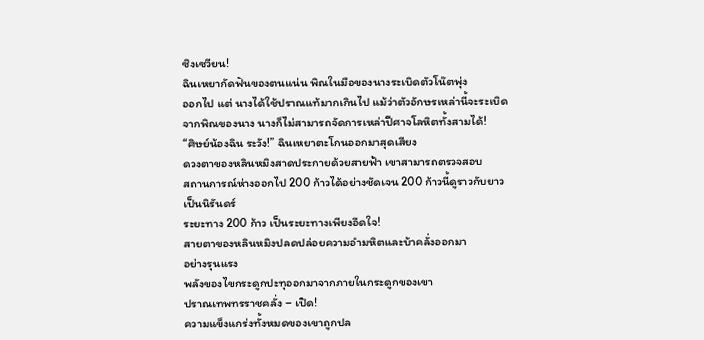ซิงเซวียน!
ฉินเหยากัดฟันของตนแน่น พิณในมือของนางระเบิดตัวโน๊ตพุ่ง
ออกไป แต่ นางได้ใช้ปราณแท้มากเกินไป แม้ว่าตัวอักษรเหล่านี้จะระเบิด
จากพิณของนาง นางก็ไม่สามารถจัดการเหล่าปีศาจโลหิตทั้งสามได้!
“ศิษย์น้องฉิน ระวัง!” ฉินเหยาตะโกนออกมาสุดเสียง
ดวงตาของหลินหมิงสาดประกายด้วยสายฟ้า เขาสามารถตรวจสอบ
สถานการณ์ห่างออกไป 200 ก้าวได้อย่างชัดเจน 200 ก้าวนี้ดูราวกับยาว
เป็นนิรันดร์
ระยะทาง 200 ก้าว เป็นระยะทางเพียงอึดใจ!
สายตาของหลินหมิงปลดปล่อยความอำมหิตและบ้าคลั่งออกมา
อย่างรุนแรง
พลังของไขกระดูกปะทุออกมาจากภายในกระดูกของเขา
ปราณเทพทรราชคลั่ง – เปิด!
ความแข็งแกร่งทั้งหมดของเขาถูกปล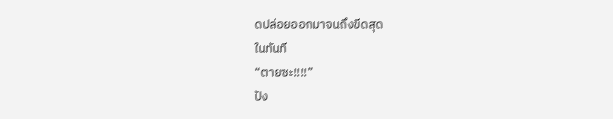ดปล่อยออกมาจนถึงขีดสุด
ในทันที
“ตายซะ!!!!”
ปัง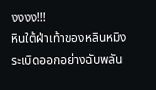งงงง!!!
หินใต้ฝ่าเท้าของหลินหมิงระเบิดออกอย่างฉับพลัน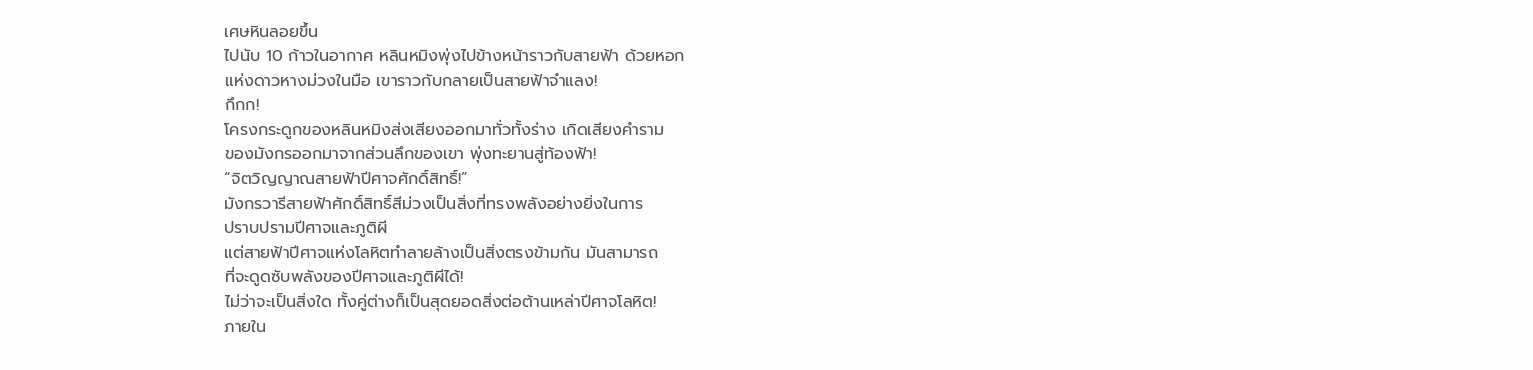เศษหินลอยขึ้น
ไปนับ 10 ก้าวในอากาศ หลินหมิงพุ่งไปข้างหน้าราวกับสายฟ้า ด้วยหอก
แห่งดาวหางม่วงในมือ เขาราวกับกลายเป็นสายฟ้าจำแลง!
กึกก!
โครงกระดูกของหลินหมิงส่งเสียงออกมาทั่วทั้งร่าง เกิดเสียงคำราม
ของมังกรออกมาจากส่วนลึกของเขา พุ่งทะยานสู่ท้องฟ้า!
“จิตวิญญาณสายฟ้าปีศาจศักดิ์สิทธิ์!”
มังกรวารีสายฟ้าศักดิ์สิทธิ์สีม่วงเป็นสิ่งที่ทรงพลังอย่างยิ่งในการ
ปราบปรามปีศาจและภูติผี
แต่สายฟ้าปีศาจแห่งโลหิตทำลายล้างเป็นสิ่งตรงข้ามกัน มันสามารถ
ที่จะดูดซับพลังของปีศาจและภูติผีได้!
ไม่ว่าจะเป็นสิ่งใด ทั้งคู่ต่างก็เป็นสุดยอดสิ่งต่อต้านเหล่าปีศาจโลหิต!
ภายใน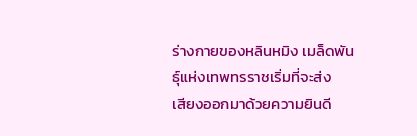ร่างกายของหลินหมิง เมล็ดพันธุ์แห่งเทพทรราชเริ่มที่จะส่ง
เสียงออกมาด้วยความยินดี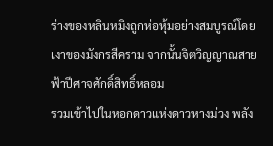ร่างของหลินหมิงถูกห่อหุ้มอย่างสมบูรณ์โดย
เงาของมังกรสีคราม จากนั้นจิตวิญญาณสายฟ้าปีศาจศักดิ์สิทธิ์หลอม
รวมเข้าไปในหอกดาวแห่งดาวหางม่วง พลัง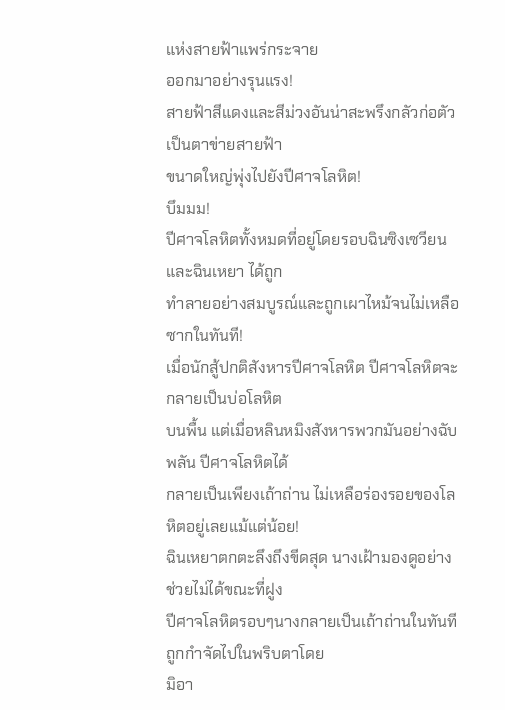แห่งสายฟ้าแพร่กระจาย
ออกมาอย่างรุนแรง!
สายฟ้าสีแดงและสีม่วงอันน่าสะพรึงกลัวก่อตัวเป็นตาข่ายสายฟ้า
ขนาดใหญ่พุ่งไปยังปีศาจโลหิต!
บึมมม!
ปีศาจโลหิตทั้งหมดที่อยู่โดยรอบฉินซิงเซวียนและฉินเหยา ได้ถูก
ทำลายอย่างสมบูรณ์และถูกเผาไหม้จนไม่เหลือซากในทันที!
เมื่อนักสู้ปกติสังหารปีศาจโลหิต ปีศาจโลหิตจะกลายเป็นบ่อโลหิต
บนพื้น แต่เมื่อหลินหมิงสังหารพวกมันอย่างฉับพลัน ปีศาจโลหิตได้
กลายเป็นเพียงเถ้าถ่าน ไม่เหลือร่องรอยของโลหิตอยู่เลยแม้แต่น้อย!
ฉินเหยาตกตะลึงถึงขีดสุด นางเฝ้ามองดูอย่างช่วยไม่ได้ขณะที่ฝูง
ปีศาจโลหิตรอบๆนางกลายเป็นเถ้าถ่านในทันที ถูกกำจัดไปในพริบตาโดย
มิอา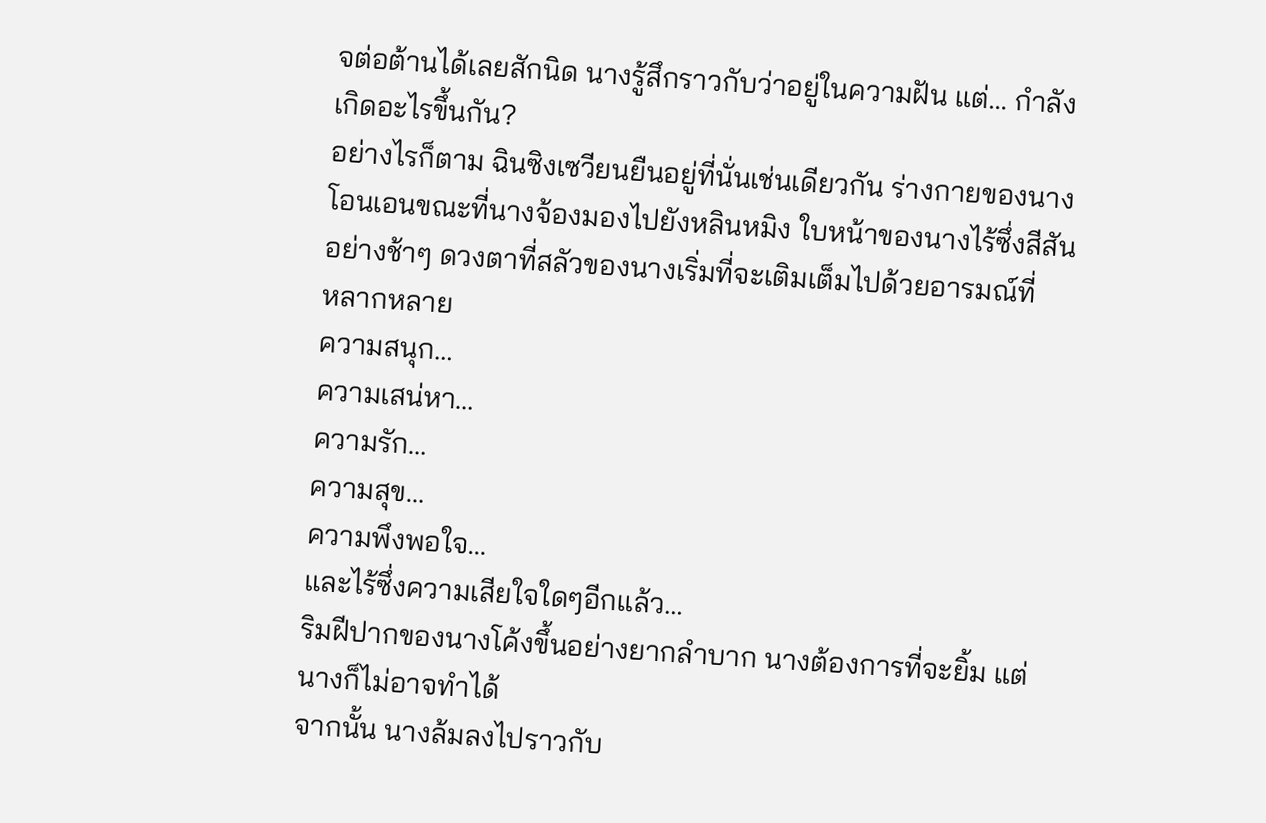จต่อต้านได้เลยสักนิด นางรู้สึกราวกับว่าอยู่ในความฝัน แต่… กำลัง
เกิดอะไรขึ้นกัน?
อย่างไรก็ตาม ฉินซิงเซวียนยืนอยู่ที่นั่นเช่นเดียวกัน ร่างกายของนาง
โอนเอนขณะที่นางจ้องมองไปยังหลินหมิง ใบหน้าของนางไร้ซึ่งสีสัน
อย่างช้าๆ ดวงตาที่สลัวของนางเริ่มที่จะเติมเต็มไปด้วยอารมณ์ที่
หลากหลาย
ความสนุก…
ความเสน่หา…
ความรัก…
ความสุข…
ความพึงพอใจ…
และไร้ซึ่งความเสียใจใดๆอีกแล้ว…
ริมฝีปากของนางโค้งขึ้นอย่างยากลำบาก นางต้องการที่จะยิ้ม แต่
นางก็ไม่อาจทำได้
จากนั้น นางล้มลงไปราวกับ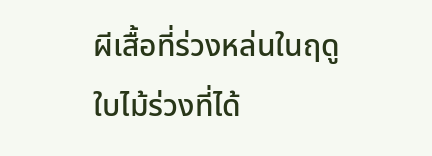ผีเสื้อที่ร่วงหล่นในฤดูใบไม้ร่วงที่ได้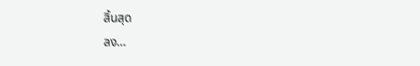สิ้นสุด
ลง…